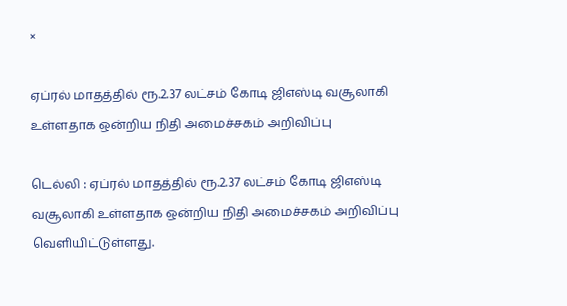×

ஏப்ரல் மாதத்தில் ரூ.2.37 லட்சம் கோடி ஜிஎஸ்டி வசூலாகி உள்ளதாக ஒன்றிய நிதி அமைச்சகம் அறிவிப்பு

டெல்லி : ஏப்ரல் மாதத்தில் ரூ.2.37 லட்சம் கோடி ஜிஎஸ்டி வசூலாகி உள்ளதாக ஒன்றிய நிதி அமைச்சகம் அறிவிப்பு வெளியிட்டுள்ளது.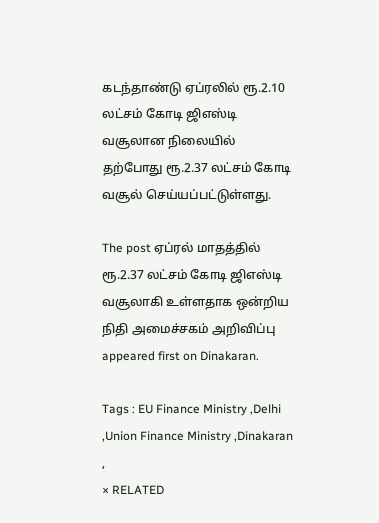கடந்தாண்டு ஏப்ரலில் ரூ.2.10 லட்சம் கோடி ஜிஎஸ்டி வசூலான நிலையில் தற்போது ரூ.2.37 லட்சம் கோடி வசூல் செய்யப்பட்டுள்ளது.

The post ஏப்ரல் மாதத்தில் ரூ.2.37 லட்சம் கோடி ஜிஎஸ்டி வசூலாகி உள்ளதாக ஒன்றிய நிதி அமைச்சகம் அறிவிப்பு appeared first on Dinakaran.

Tags : EU Finance Ministry ,Delhi ,Union Finance Ministry ,Dinakaran ,
× RELATED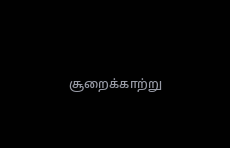சூறைக்காற்று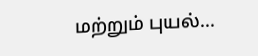மற்றும் புயல்...